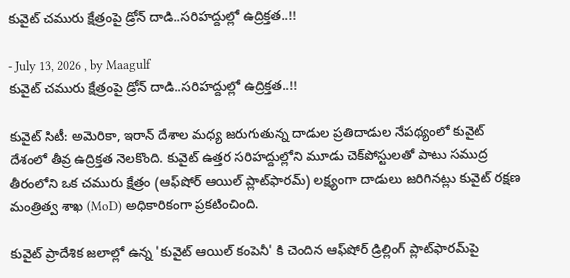కువైట్ చమురు క్షేత్రంపై డ్రోన్ దాడి..సరిహద్దుల్లో ఉద్రిక్తత..!!

- July 13, 2026 , by Maagulf
కువైట్ చమురు క్షేత్రంపై డ్రోన్ దాడి..సరిహద్దుల్లో ఉద్రిక్తత..!!

కువైట్ సిటీ: అమెరికా, ఇరాన్ దేశాల మధ్య జరుగుతున్న దాడుల ప్రతిదాడుల నేపథ్యంలో కువైట్ దేశంలో తీవ్ర ఉద్రిక్తత నెలకొంది. కువైట్ ఉత్తర సరిహద్దుల్లోని మూడు చెక్‌పోస్టులతో పాటు సముద్ర తీరంలోని ఒక చమురు క్షేత్రం (ఆఫ్‌షోర్ ఆయిల్ ప్లాట్‌ఫారమ్) లక్ష్యంగా దాడులు జరిగినట్లు కువైట్ రక్షణ మంత్రిత్వ శాఖ (MoD) అధికారికంగా ప్రకటించింది.

కువైట్ ప్రాదేశిక జలాల్లో ఉన్న 'కువైట్ ఆయిల్ కంపెనీ' కి చెందిన ఆఫ్‌షోర్ డ్రిల్లింగ్ ప్లాట్‌ఫారమ్‌పై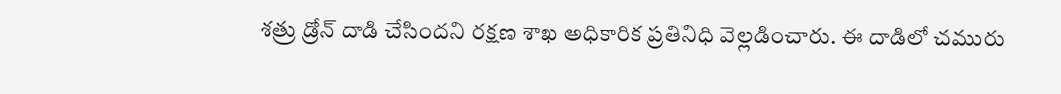శత్రు డ్రోన్ దాడి చేసిందని రక్షణ శాఖ అధికారిక ప్రతినిధి వెల్లడించారు. ఈ దాడిలో చమురు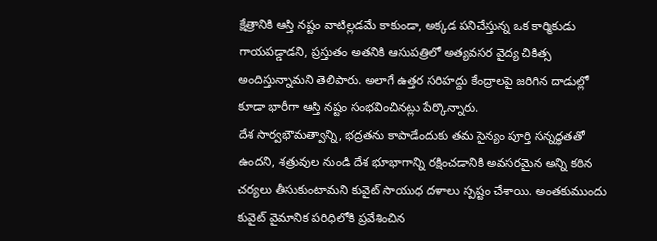క్షేత్రానికి ఆస్తి నష్టం వాటిల్లడమే కాకుండా, అక్కడ పనిచేస్తున్న ఒక కార్మికుడు గాయపడ్డాడని, ప్రస్తుతం అతనికి ఆసుపత్రిలో అత్యవసర వైద్య చికిత్స అందిస్తున్నామని తెలిపారు. అలాగే ఉత్తర సరిహద్దు కేంద్రాలపై జరిగిన దాడుల్లో కూడా భారీగా ఆస్తి నష్టం సంభవించినట్లు పేర్కొన్నారు.
దేశ సార్వభౌమత్వాన్ని, భద్రతను కాపాడేందుకు తమ సైన్యం పూర్తి సన్నద్ధతతో ఉందని, శత్రువుల నుండి దేశ భూభాగాన్ని రక్షించడానికి అవసరమైన అన్ని కఠిన చర్యలు తీసుకుంటామని కువైట్ సాయుధ దళాలు స్పష్టం చేశాయి. అంతకుముందు కువైట్ వైమానిక పరిధిలోకి ప్రవేశించిన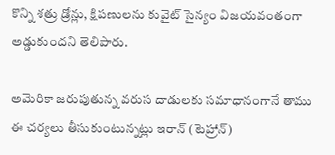కొన్ని శత్రు డ్రోన్లు, క్షిపణులను కువైట్ సైన్యం విజయవంతంగా అడ్డుకుందని తెలిపారు.

అమెరికా జరుపుతున్న వరుస దాడులకు సమాధానంగానే తాము ఈ చర్యలు తీసుకుంటున్నట్లు ఇరాన్ (టెహ్రాన్)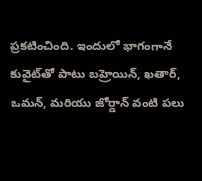ప్రకటించింది. ఇందులో భాగంగానే కువైట్‌తో పాటు బహ్రెయిన్, ఖతార్, ఒమన్, మరియు జోర్డాన్ వంటి పలు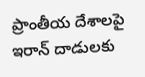ప్రాంతీయ దేశాలపై ఇరాన్ దాడులకు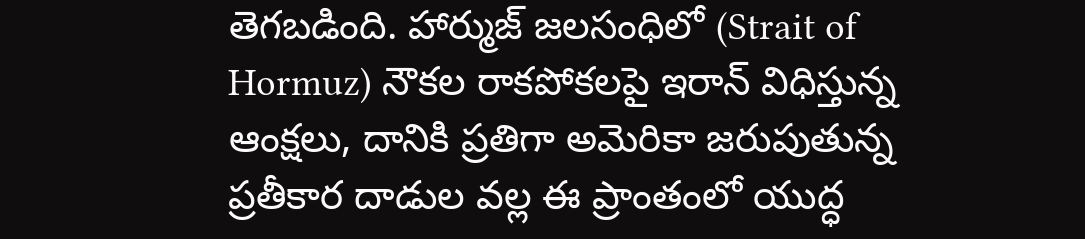తెగబడింది. హార్ముజ్ జలసంధిలో (Strait of Hormuz) నౌకల రాకపోకలపై ఇరాన్ విధిస్తున్న ఆంక్షలు, దానికి ప్రతిగా అమెరికా జరుపుతున్న ప్రతీకార దాడుల వల్ల ఈ ప్రాంతంలో యుద్ధ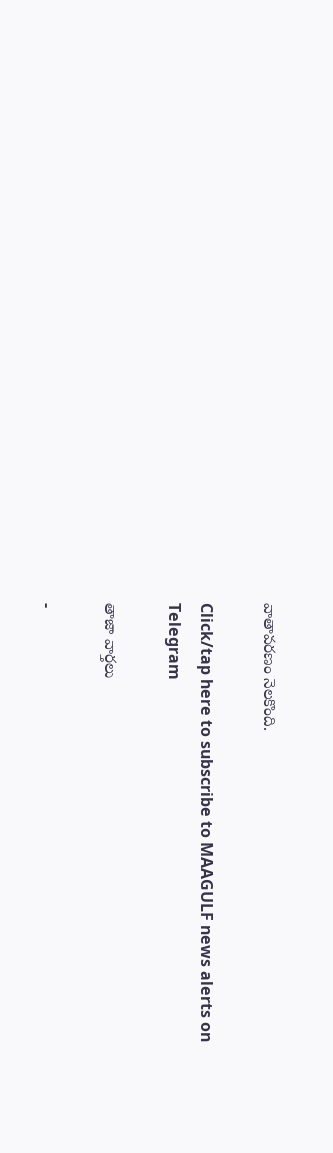వాతావరణం నెలకొంది.

Click/tap here to subscribe to MAAGULF news alerts on Telegram

తాజా వార్తలు

-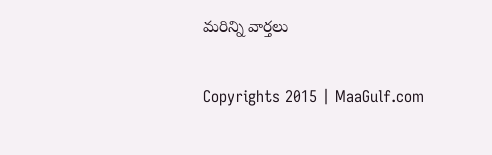మరిన్ని వార్తలు

Copyrights 2015 | MaaGulf.com